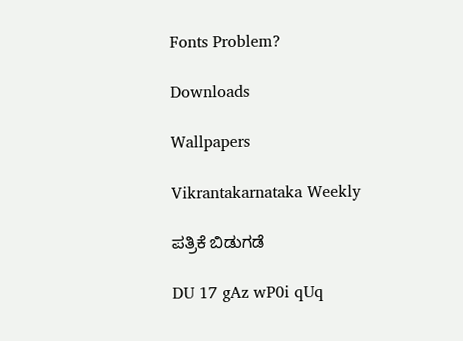Fonts Problem?

Downloads

Wallpapers

Vikrantakarnataka Weekly

ಪತ್ರಿಕೆ ಬಿಡುಗಡೆ

DU 17 gAz wP0i qUq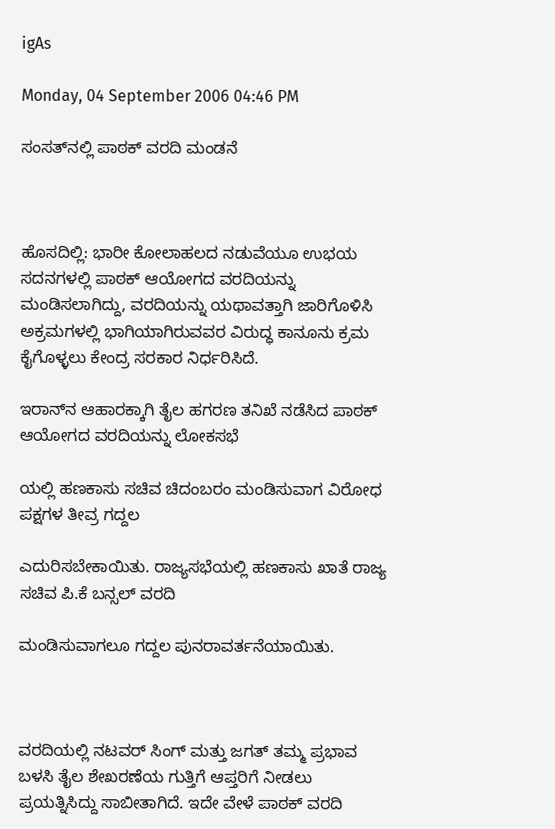igAs

Monday, 04 September 2006 04:46 PM

ಸಂಸತ್‌ನಲ್ಲಿ ಪಾಠಕ್ ವರದಿ ಮಂಡನೆ



ಹೊಸದಿಲ್ಲಿ: ಭಾರೀ ಕೋಲಾಹಲದ ನಡುವೆಯೂ ಉಭಯ ಸದನಗಳಲ್ಲಿ ಪಾಠಕ್ ಆಯೋಗದ ವರದಿಯನ್ನು ಮಂಡಿಸಲಾಗಿದ್ದು, ವರದಿಯನ್ನು ಯಥಾವತ್ತಾಗಿ ಜಾರಿಗೊಳಿಸಿ ಅಕ್ರಮಗಳಲ್ಲಿ ಭಾಗಿಯಾಗಿರುವವರ ವಿರುದ್ಧ ಕಾನೂನು ಕ್ರಮ ಕೈಗೊಳ್ಳಲು ಕೇಂದ್ರ ಸರಕಾರ ನಿರ್ಧರಿಸಿದೆ.

ಇರಾನ್‌ನ ಆಹಾರಕ್ಕಾಗಿ ತೈಲ ಹಗರಣ ತನಿಖೆ ನಡೆಸಿದ ಪಾಠಕ್ ಆಯೋಗದ ವರದಿಯನ್ನು ಲೋಕಸಭೆ

ಯಲ್ಲಿ ಹಣಕಾಸು ಸಚಿವ ಚಿದಂಬರಂ ಮಂಡಿಸುವಾಗ ವಿರೋಧ ಪಕ್ಷಗಳ ತೀವ್ರ ಗದ್ದಲ

ಎದುರಿಸಬೇಕಾಯಿತು. ರಾಜ್ಯಸಭೆಯಲ್ಲಿ ಹಣಕಾಸು ಖಾತೆ ರಾಜ್ಯ ಸಚಿವ ಪಿ.ಕೆ ಬನ್ಸಲ್ ವರದಿ

ಮಂಡಿಸುವಾಗಲೂ ಗದ್ದಲ ಪುನರಾವರ್ತನೆಯಾಯಿತು.



ವರದಿಯಲ್ಲಿ ನಟವರ್ ಸಿಂಗ್ ಮತ್ತು ಜಗತ್ ತಮ್ಮ ಪ್ರಭಾವ ಬಳಸಿ ತೈಲ ಶೇಖರಣೆಯ ಗುತ್ತಿಗೆ ಆಪ್ತರಿಗೆ ನೀಡಲು ಪ್ರಯತ್ನಿಸಿದ್ದು ಸಾಬೀತಾಗಿದೆ. ಇದೇ ವೇಳೆ ಪಾಠಕ್ ವರದಿ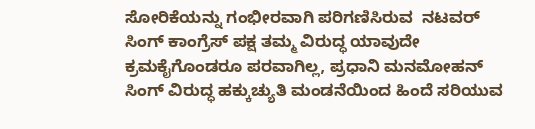ಸೋರಿಕೆಯನ್ನು ಗಂಭೀರವಾಗಿ ಪರಿಗಣಿಸಿರುವ  ನಟವರ್ ಸಿಂಗ್ ಕಾಂಗ್ರೆಸ್ ಪಕ್ಷ ತಮ್ಮ ವಿರುದ್ಧ ಯಾವುದೇ ಕ್ರಮಕೈಗೊಂಡರೂ ಪರವಾಗಿಲ್ಲ, ಪ್ರಧಾನಿ ಮನಮೋಹನ್ ಸಿಂಗ್ ವಿರುದ್ಧ ಹಕ್ಕುಚ್ಯುತಿ ಮಂಡನೆಯಿಂದ ಹಿಂದೆ ಸರಿಯುವ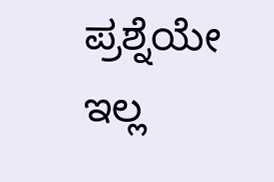ಪ್ರಶ್ನೆಯೇ ಇಲ್ಲ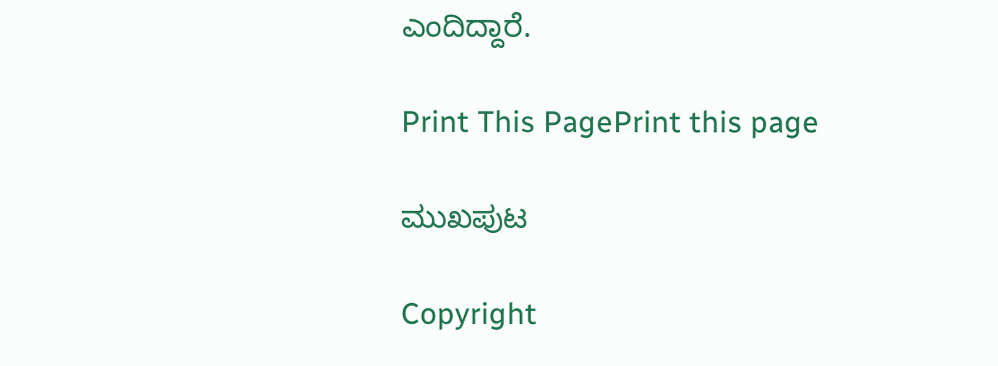ಎಂದಿದ್ದಾರೆ.

Print This PagePrint this page

ಮುಖಪುಟ

Copyright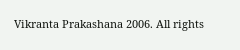Vikranta Prakashana 2006. All rights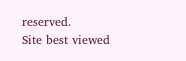reserved.
Site best viewed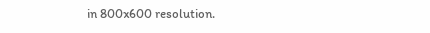in 800x600 resolution.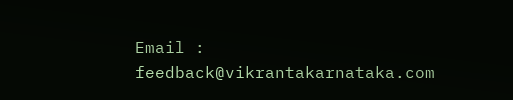Email : feedback@vikrantakarnataka.com